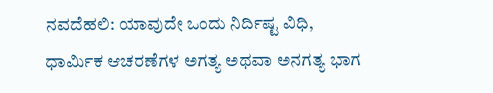ನವದೆಹಲಿ: ಯಾವುದೇ ಒಂದು ನಿರ್ದಿಷ್ಟ ವಿಧಿ, ಧಾರ್ಮಿಕ ಆಚರಣೆಗಳ ಅಗತ್ಯ ಅಥವಾ ಅನಗತ್ಯ ಭಾಗ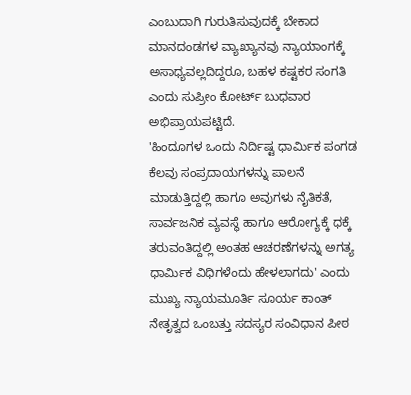ಎಂಬುದಾಗಿ ಗುರುತಿಸುವುದಕ್ಕೆ ಬೇಕಾದ ಮಾನದಂಡಗಳ ವ್ಯಾಖ್ಯಾನವು ನ್ಯಾಯಾಂಗಕ್ಕೆ ಅಸಾಧ್ಯವಲ್ಲದಿದ್ದರೂ, ಬಹಳ ಕಷ್ಟಕರ ಸಂಗತಿ ಎಂದು ಸುಪ್ರೀಂ ಕೋರ್ಟ್ ಬುಧವಾರ ಅಭಿಪ್ರಾಯಪಟ್ಟಿದೆ.
'ಹಿಂದೂಗಳ ಒಂದು ನಿರ್ದಿಷ್ಟ ಧಾರ್ಮಿಕ ಪಂಗಡ ಕೆಲವು ಸಂಪ್ರದಾಯಗಳನ್ನು ಪಾಲನೆ ಮಾಡುತ್ತಿದ್ದಲ್ಲಿ ಹಾಗೂ ಅವುಗಳು ನೈತಿಕತೆ, ಸಾರ್ವಜನಿಕ ವ್ಯವಸ್ಥೆ ಹಾಗೂ ಆರೋಗ್ಯಕ್ಕೆ ಧಕ್ಕೆ ತರುವಂತಿದ್ದಲ್ಲಿ ಅಂತಹ ಆಚರಣೆಗಳನ್ನು ಅಗತ್ಯ ಧಾರ್ಮಿಕ ವಿಧಿಗಳೆಂದು ಹೇಳಲಾಗದು' ಎಂದು ಮುಖ್ಯ ನ್ಯಾಯಮೂರ್ತಿ ಸೂರ್ಯ ಕಾಂತ್ ನೇತೃತ್ವದ ಒಂಬತ್ತು ಸದಸ್ಯರ ಸಂವಿಧಾನ ಪೀಠ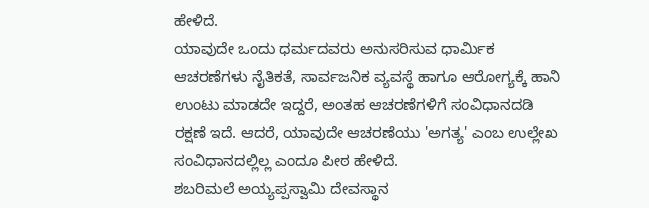ಹೇಳಿದೆ.
ಯಾವುದೇ ಒಂದು ಧರ್ಮದವರು ಅನುಸರಿಸುವ ಧಾರ್ಮಿಕ ಆಚರಣೆಗಳು ನೈತಿಕತೆ, ಸಾರ್ವಜನಿಕ ವ್ಯವಸ್ಥೆ ಹಾಗೂ ಆರೋಗ್ಯಕ್ಕೆ ಹಾನಿ ಉಂಟು ಮಾಡದೇ ಇದ್ದರೆ, ಅಂತಹ ಆಚರಣೆಗಳಿಗೆ ಸಂವಿಧಾನದಡಿ ರಕ್ಷಣೆ ಇದೆ. ಆದರೆ, ಯಾವುದೇ ಆಚರಣೆಯು 'ಅಗತ್ಯ' ಎಂಬ ಉಲ್ಲೇಖ ಸಂವಿಧಾನದಲ್ಲಿಲ್ಲ ಎಂದೂ ಪೀಠ ಹೇಳಿದೆ.
ಶಬರಿಮಲೆ ಅಯ್ಯಪ್ಪಸ್ವಾಮಿ ದೇವಸ್ಥಾನ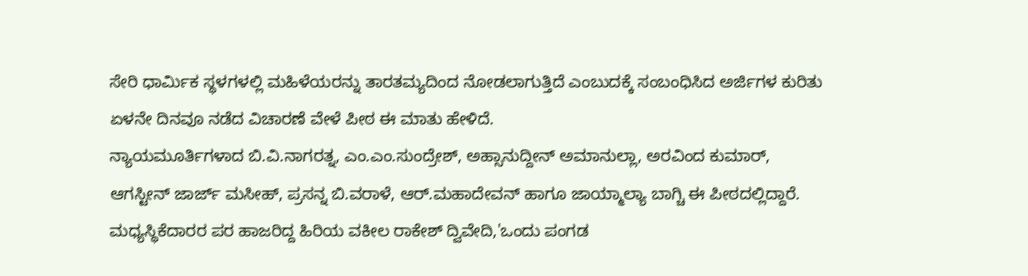ಸೇರಿ ಧಾರ್ಮಿಕ ಸ್ಥಳಗಳಲ್ಲಿ ಮಹಿಳೆಯರನ್ನು ತಾರತಮ್ಯದಿಂದ ನೋಡಲಾಗುತ್ತಿದೆ ಎಂಬುದಕ್ಕೆ ಸಂಬಂಧಿಸಿದ ಅರ್ಜಿಗಳ ಕುರಿತು ಏಳನೇ ದಿನವೂ ನಡೆದ ವಿಚಾರಣೆ ವೇಳೆ ಪೀಠ ಈ ಮಾತು ಹೇಳಿದೆ.
ನ್ಯಾಯಮೂರ್ತಿಗಳಾದ ಬಿ.ವಿ.ನಾಗರತ್ನ, ಎಂ.ಎಂ.ಸುಂದ್ರೇಶ್, ಅಹ್ಸಾನುದ್ದೀನ್ ಅಮಾನುಲ್ಲಾ, ಅರವಿಂದ ಕುಮಾರ್, ಆಗಸ್ಟೀನ್ ಜಾರ್ಜ್ ಮಸೀಹ್, ಪ್ರಸನ್ನ ಬಿ.ವರಾಳೆ, ಆರ್.ಮಹಾದೇವನ್ ಹಾಗೂ ಜಾಯ್ಮಾಲ್ಯಾ ಬಾಗ್ಚಿ ಈ ಪೀಠದಲ್ಲಿದ್ದಾರೆ.
ಮಧ್ಯಸ್ಥಿಕೆದಾರರ ಪರ ಹಾಜರಿದ್ದ ಹಿರಿಯ ವಕೀಲ ರಾಕೇಶ್ ದ್ವಿವೇದಿ,'ಒಂದು ಪಂಗಡ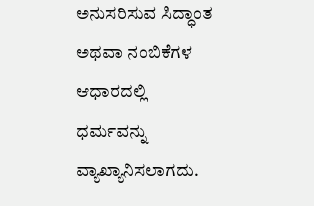ಅನುಸರಿಸುವ ಸಿದ್ಧಾಂತ ಅಥವಾ ನಂಬಿಕೆಗಳ ಆಧಾರದಲ್ಲಿ ಧರ್ಮವನ್ನು ವ್ಯಾಖ್ಯಾನಿಸಲಾಗದು.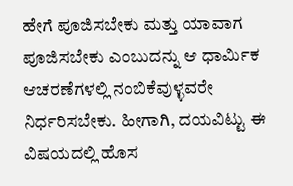ಹೇಗೆ ಪೂಜಿಸಬೇಕು ಮತ್ತು ಯಾವಾಗ ಪೂಜಿಸಬೇಕು ಎಂಬುದನ್ನು ಆ ಧಾರ್ಮಿಕ ಆಚರಣೆಗಳಲ್ಲಿ ನಂಬಿಕೆವುಳ್ಳವರೇ ನಿರ್ಧರಿಸಬೇಕು. ಹೀಗಾಗಿ, ದಯವಿಟ್ಟು ಈ ವಿಷಯದಲ್ಲಿ ಹೊಸ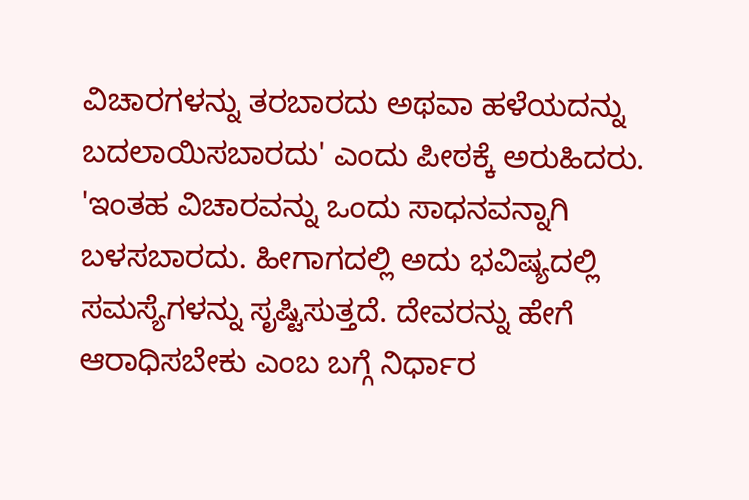ವಿಚಾರಗಳನ್ನು ತರಬಾರದು ಅಥವಾ ಹಳೆಯದನ್ನು ಬದಲಾಯಿಸಬಾರದು' ಎಂದು ಪೀಠಕ್ಕೆ ಅರುಹಿದರು.
'ಇಂತಹ ವಿಚಾರವನ್ನು ಒಂದು ಸಾಧನವನ್ನಾಗಿ ಬಳಸಬಾರದು. ಹೀಗಾಗದಲ್ಲಿ ಅದು ಭವಿಷ್ಯದಲ್ಲಿ ಸಮಸ್ಯೆಗಳನ್ನು ಸೃಷ್ಟಿಸುತ್ತದೆ. ದೇವರನ್ನು ಹೇಗೆ ಆರಾಧಿಸಬೇಕು ಎಂಬ ಬಗ್ಗೆ ನಿರ್ಧಾರ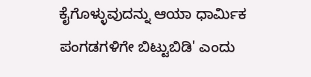ಕೈಗೊಳ್ಳುವುದನ್ನು ಆಯಾ ಧಾರ್ಮಿಕ ಪಂಗಡಗಳಿಗೇ ಬಿಟ್ಟುಬಿಡಿ' ಎಂದು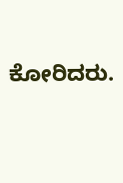ಕೋರಿದರು.